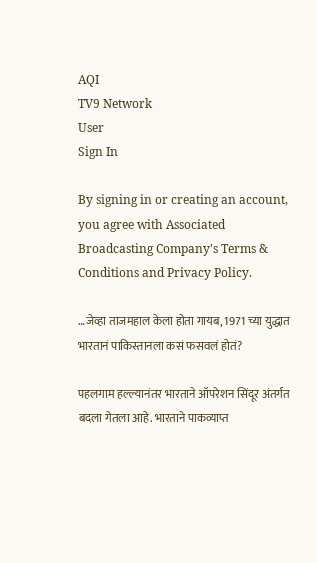AQI
TV9 Network
User
Sign In

By signing in or creating an account, you agree with Associated Broadcasting Company's Terms & Conditions and Privacy Policy.

…जेव्हा ताजमहाल केला होता गायब, 1971 च्या युद्धात भारतानं पाकिस्तानला कसं फसवलं होतं?

पहलगाम हल्ल्यानंतर भारताने ऑपरेशन सिंदूर अंतर्गत बदला गेतला आहे. भारताने पाकव्याप्त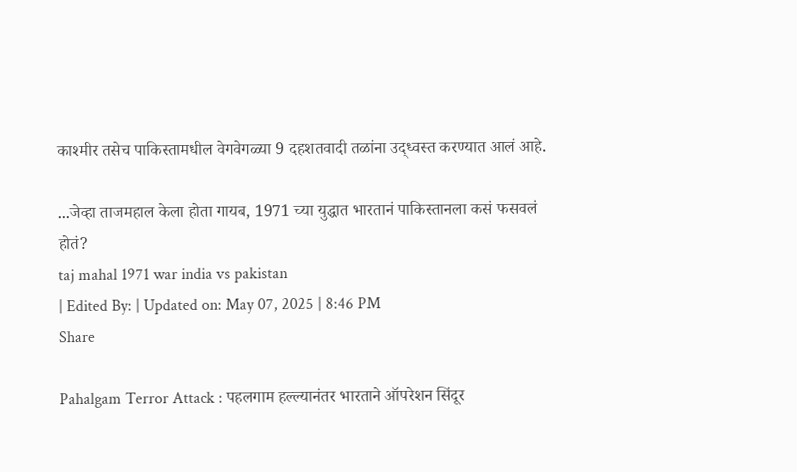काश्मीर तसेच पाकिस्तामधील वेगवेगळ्या 9 दहशतवादी तळांना उद्ध्वस्त करण्यात आलं आहे.

...जेव्हा ताजमहाल केला होता गायब, 1971 च्या युद्धात भारतानं पाकिस्तानला कसं फसवलं होतं?
taj mahal 1971 war india vs pakistan
| Edited By: | Updated on: May 07, 2025 | 8:46 PM
Share

Pahalgam Terror Attack : पहलगाम हल्ल्यानंतर भारताने ऑपरेशन सिंदूर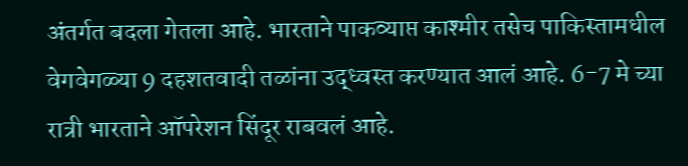अंतर्गत बदला गेतला आहे. भारताने पाकव्याप्त काश्मीर तसेच पाकिस्तामधील वेगवेगळ्या 9 दहशतवादी तळांना उद्ध्वस्त करण्यात आलं आहे. 6-7 मे च्या रात्री भारताने ऑपरेशन सिंदूर राबवलं आहे.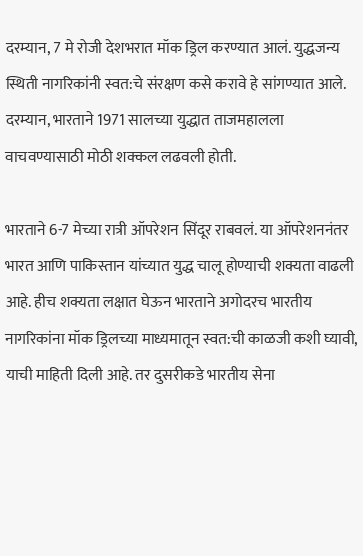दरम्यान, 7 मे रोजी देशभरात मॉक ड्रिल करण्यात आलं. युद्धजन्य स्थिती नागरिकांनी स्वत:चे संरक्षण कसे करावे हे सांगण्यात आले. दरम्यान, भारताने 1971 सालच्या युद्धात ताजमहालला वाचवण्यासाठी मोठी शक्कल लढवली होती.

भारताने 6-7 मेच्या रात्री ऑपरेशन सिंदूर राबवलं. या ऑपरेशननंतर भारत आणि पाकिस्तान यांच्यात युद्ध चालू होण्याची शक्यता वाढली आहे. हीच शक्यता लक्षात घेऊन भारताने अगोदरच भारतीय नागरिकांना मॉक ड्रिलच्या माध्यमातून स्वत:ची काळजी कशी घ्यावी, याची माहिती दिली आहे. तर दुसरीकडे भारतीय सेना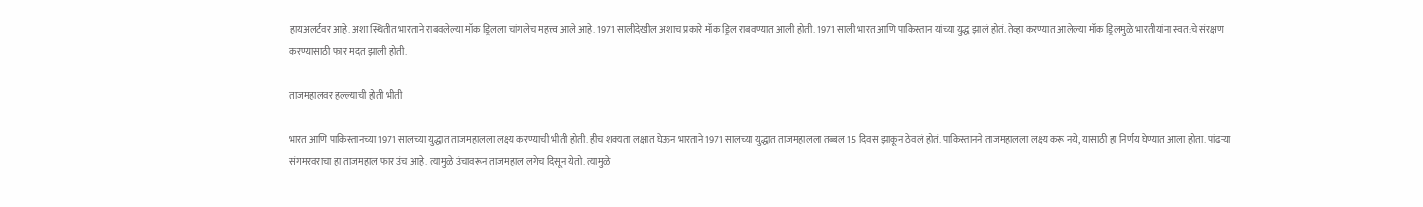हायअलर्टवर आहे. अशा स्थितीत भारताने राबवलेल्या मॉक ड्रिलला चांगलेच महत्त्व आले आहे. 1971 सालीदेखील अशाच प्रकारे मॉक ड्रिल राबवण्यात आली होती. 1971 साली भारत आणि पाकिस्तान यांच्या युद्ध झालं होतं. तेव्हा करण्यात आलेल्या मॉक ड्रिलमुळे भारतीयांना स्वत:चे संरक्षण करण्यासाठी फार मदत झाली होती.

ताजमहालवर हल्ल्याची होती भीती

भारत आणि पाकिस्तानच्या 1971 सालच्या युद्धात ताजमहालला लक्ष्य करण्याची भीती होती. हीच शक्यता लक्षात घेऊन भारताने 1971 सालच्या युद्धात ताजमहालला तब्बल 15 दिवस झाकून ठेवलं होतं. पाकिस्तानने ताजमहालला लक्ष्य करू नये, यासाठी हा निर्णय घेण्यात आला होता. पांढऱ्या संगमरवराचा हा ताजमहाल फार उंच आहे. त्यामुळे उंचावरून ताजमहाल लगेच दिसून येतो. त्यामुळे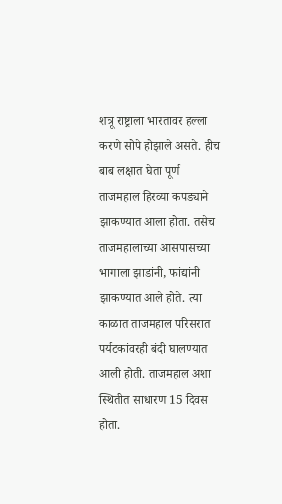शत्रू राष्ट्राला भारतावर हल्ला करणे सोपे होझाले असते. हीच बाब लक्षात घेता पूर्ण ताजमहाल हिरव्या कपड्याने झाकण्यात आला होता. तसेच ताजमहालाच्या आसपासच्या भागाला झाडांनी, फांद्यांनी झाकण्यात आले होते. त्या काळात ताजमहाल परिसरात पर्यटकांवरही बंदी घालण्यात आली होती. ताजमहाल अशा स्थितीत साधारण 15 दिवस होता.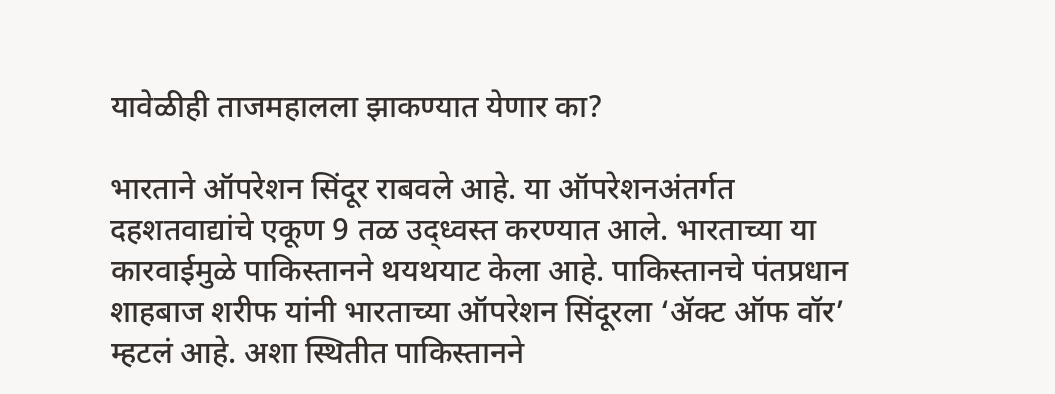यावेळीही ताजमहालला झाकण्यात येणार का?

भारताने ऑपरेशन सिंदूर राबवले आहे. या ऑपरेशनअंतर्गत दहशतवाद्यांचे एकूण 9 तळ उद्ध्वस्त करण्यात आले. भारताच्या या कारवाईमुळे पाकिस्तानने थयथयाट केला आहे. पाकिस्तानचे पंतप्रधान शाहबाज शरीफ यांनी भारताच्या ऑपरेशन सिंदूरला ‘ॲक्ट ऑफ वॉर’ म्हटलं आहे. अशा स्थितीत पाकिस्तानने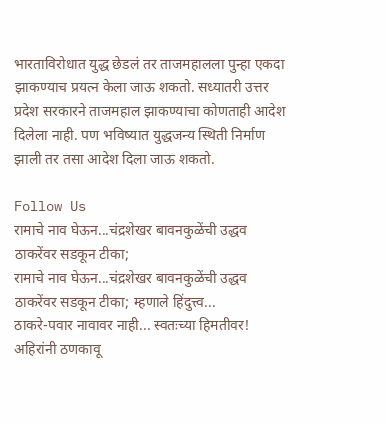भारताविरोधात युद्ध छेडलं तर ताजमहालला पुन्हा एकदा झाकण्याच प्रयत्न केला जाऊ शकतो. सध्यातरी उत्तर प्रदेश सरकारने ताजमहाल झाकण्याचा कोणताही आदेश दिलेला नाही. पण भविष्यात युद्धजन्य स्थिती निर्माण झाली तर तसा आदेश दिला जाऊ शकतो.

Follow Us
रामाचे नाव घेऊन...चंद्रशेखर बावनकुळेंची उद्धव ठाकरेंवर सडकून टीका;
रामाचे नाव घेऊन...चंद्रशेखर बावनकुळेंची उद्धव ठाकरेंवर सडकून टीका; म्हणाले हिंदुत्त्व...
ठाकरे-पवार नावावर नाही... स्वतःच्या हिमतीवर! अहिरांनी ठणकावू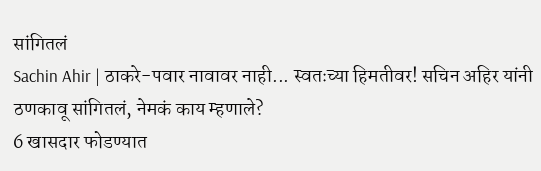सांगितलं
Sachin Ahir | ठाकरे-पवार नावावर नाही... स्वतःच्या हिमतीवर! सचिन अहिर यांनी ठणकावू सांगितलं, नेमकं काय म्हणाले?
6 खासदार फोडण्यात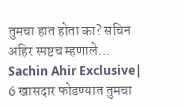तुमचा हात होता का? सचिन अहिर स्पष्टच म्हणाले...
Sachin Ahir Exclusive| 6 खासदार फोडण्यात तुमचा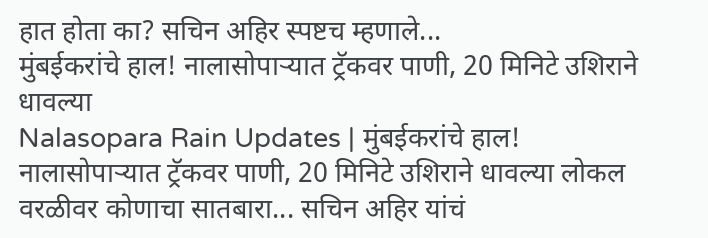हात होता का? सचिन अहिर स्पष्टच म्हणाले...
मुंबईकरांचे हाल! नालासोपाऱ्यात ट्रॅकवर पाणी, 20 मिनिटे उशिराने धावल्या
Nalasopara Rain Updates | मुंबईकरांचे हाल! नालासोपाऱ्यात ट्रॅकवर पाणी, 20 मिनिटे उशिराने धावल्या लोकल
वरळीवर कोणाचा सातबारा... सचिन अहिर यांचं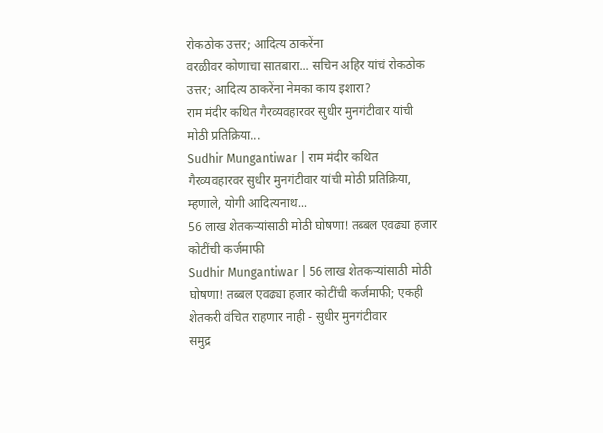रोकठोक उत्तर; आदित्य ठाकरेंना
वरळीवर कोणाचा सातबारा... सचिन अहिर यांचं रोकठोक उत्तर; आदित्य ठाकरेंना नेमका काय इशारा?
राम मंदीर कथित गैरव्यवहारवर सुधीर मुनगंटीवार यांची मोठी प्रतिक्रिया...
Sudhir Mungantiwar | राम मंदीर कथित गैरव्यवहारवर सुधीर मुनगंटीवार यांची मोठी प्रतिक्रिया, म्हणाले, योगी आदित्यनाथ...
56 लाख शेतकऱ्यांसाठी मोठी घोषणा! तब्बल एवढ्या हजार कोटींची कर्जमाफी
Sudhir Mungantiwar | 56 लाख शेतकऱ्यांसाठी मोठी घोषणा! तब्बल एवढ्या हजार कोटींची कर्जमाफी; एकही शेतकरी वंचित राहणार नाही - सुधीर मुनगंटीवार
समुद्र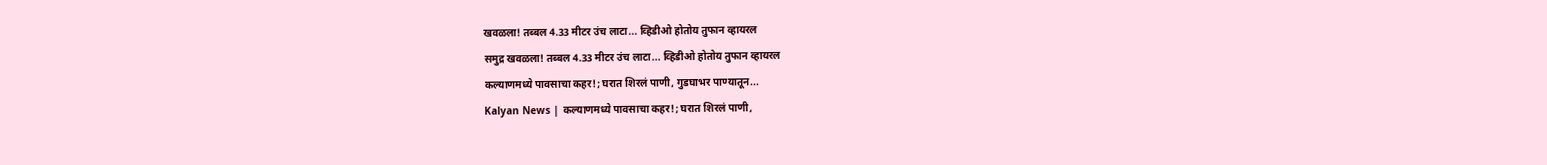खवळला! तब्बल 4.33 मीटर उंच लाटा... व्हिडीओ होतोय तुफान व्हायरल
समुद्र खवळला! तब्बल 4.33 मीटर उंच लाटा... व्हिडीओ होतोय तुफान व्हायरल
कल्याणमध्ये पावसाचा कहर!; घरात शिरलं पाणी, गुडघाभर पाण्यातून...
Kalyan News | कल्याणमध्ये पावसाचा कहर!; घरात शिरलं पाणी,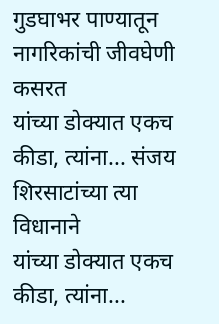गुडघाभर पाण्यातून नागरिकांची जीवघेणी कसरत
यांच्या डोक्यात एकच कीडा, त्यांना... संजय शिरसाटांच्या त्या विधानाने
यांच्या डोक्यात एकच कीडा, त्यांना...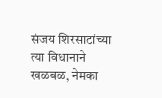संजय शिरसाटांच्या त्या विधानाने खळबळ, नेमका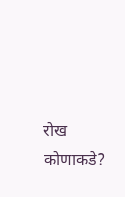रोख कोणाकडे?